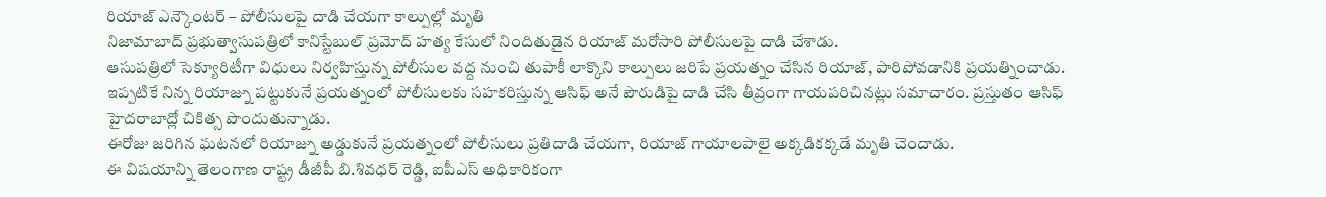రియాజ్ ఎన్కౌంటర్ – పోలీసులపై దాడి చేయగా కాల్పుల్లో మృతి
నిజామాబాద్ ప్రభుత్వాసుపత్రిలో కానిస్టేబుల్ ప్రమోద్ హత్య కేసులో నిందితుడైన రియాజ్ మరోసారి పోలీసులపై దాడి చేశాడు.
ఆసుపత్రిలో సెక్యూరిటీగా విధులు నిర్వహిస్తున్న పోలీసుల వద్ద నుంచి తుపాకీ లాక్కొని కాల్పులు జరిపే ప్రయత్నం చేసిన రియాజ్, పారిపోవడానికి ప్రయత్నించాడు.
ఇప్పటికే నిన్న రియాజ్ను పట్టుకునే ప్రయత్నంలో పోలీసులకు సహకరిస్తున్న ఆసిఫ్ అనే పౌరుడిపై దాడి చేసి తీవ్రంగా గాయపరిచినట్లు సమాచారం. ప్రస్తుతం ఆసిఫ్ హైదరాబాద్లో చికిత్స పొందుతున్నాడు.
ఈరోజు జరిగిన ఘటనలో రియాజ్ను అడ్డుకునే ప్రయత్నంలో పోలీసులు ప్రతిదాడి చేయగా, రియాజ్ గాయాలపాలై అక్కడికక్కడే మృతి చెందాడు.
ఈ విషయాన్ని తెలంగాణ రాష్ట్ర డీజీపీ బి.శివధర్ రెడ్డి, ఐపీఎస్ అధికారికంగా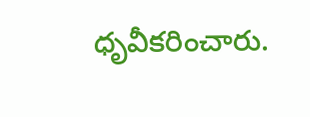ధృవీకరించారు.